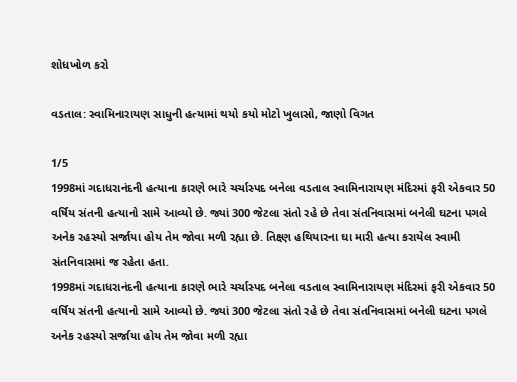શોધખોળ કરો

વડતાલ: સ્વામિનારાયણ સાધુની હત્યામાં થયો કયો મોટો ખુલાસો, જાણો વિગત

1/5
1998માં ગદાધરાનંદની હત્યાના કારણે ભારે ચર્ચાસ્પદ બનેલા વડતાલ સ્વામિનારાયણ મંદિરમાં ફરી એકવાર 50 વર્ષિય સંતની હત્યાનો સામે આવ્યો છે. જ્યાં 300 જેટલા સંતો રહે છે તેવા સંતનિવાસમાં બનેલી ઘટના પગલે અનેક રહસ્યો સર્જાયા હોય તેમ જોવા મળી રહ્યા છે. તિક્ષ્ણ હથિયારના ઘા મારી હત્યા કરાયેલ સ્વામી સંતનિવાસમાં જ રહેતા હતા.
1998માં ગદાધરાનંદની હત્યાના કારણે ભારે ચર્ચાસ્પદ બનેલા વડતાલ સ્વામિનારાયણ મંદિરમાં ફરી એકવાર 50 વર્ષિય સંતની હત્યાનો સામે આવ્યો છે. જ્યાં 300 જેટલા સંતો રહે છે તેવા સંતનિવાસમાં બનેલી ઘટના પગલે અનેક રહસ્યો સર્જાયા હોય તેમ જોવા મળી રહ્યા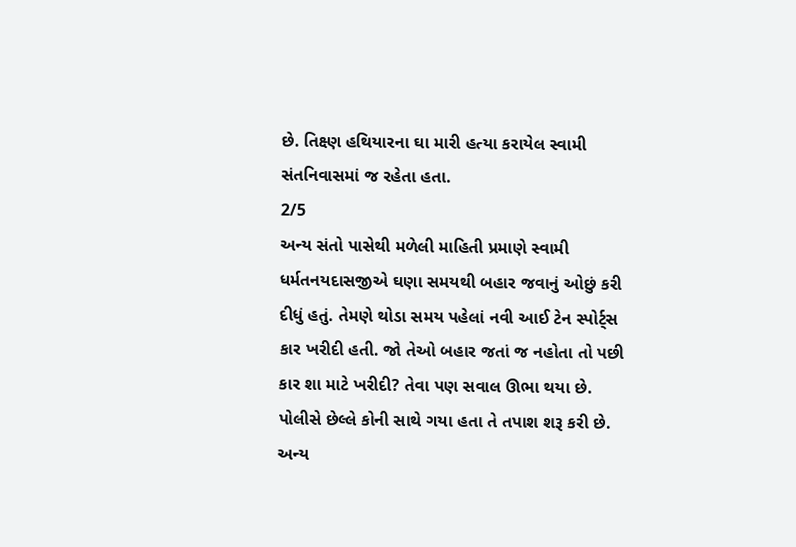છે. તિક્ષ્ણ હથિયારના ઘા મારી હત્યા કરાયેલ સ્વામી સંતનિવાસમાં જ રહેતા હતા.
2/5
અન્ય સંતો પાસેથી મળેલી માહિતી પ્રમાણે સ્વામી ધર્મતનયદાસજીએ ઘણા સમયથી બહાર જવાનું ઓછું કરી દીધું હતું. તેમણે થોડા સમય પહેલાં નવી આઈ ટેન સ્પોર્ટ્સ કાર ખરીદી હતી. જો તેઓ બહાર જતાં જ નહોતા તો પછી કાર શા માટે ખરીદી? તેવા પણ સવાલ ઊભા થયા છે. પોલીસે છેલ્લે કોની સાથે ગયા હતા તે તપાશ શરૂ કરી છે.
અન્ય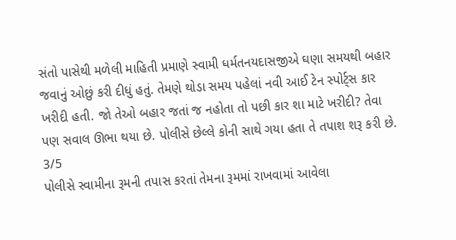સંતો પાસેથી મળેલી માહિતી પ્રમાણે સ્વામી ધર્મતનયદાસજીએ ઘણા સમયથી બહાર જવાનું ઓછું કરી દીધું હતું. તેમણે થોડા સમય પહેલાં નવી આઈ ટેન સ્પોર્ટ્સ કાર ખરીદી હતી. જો તેઓ બહાર જતાં જ નહોતા તો પછી કાર શા માટે ખરીદી? તેવા પણ સવાલ ઊભા થયા છે. પોલીસે છેલ્લે કોની સાથે ગયા હતા તે તપાશ શરૂ કરી છે.
3/5
પોલીસે સ્વામીના રૂમની તપાસ કરતાં તેમના રૂમમાં રાખવામાં આવેલા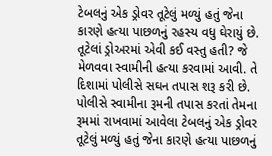ટેબલનું એક ડ્રોવર તૂટેલું મળ્યું હતું જેના કારણે હત્યા પાછળનું રહસ્ય વધુ ઘેરાયું છે. તૂટેલાં ડ્રોઅરમાં એવી કઈ વસ્તુ હતી? જે મેળવવા સ્વામીની હત્યા કરવામાં આવી. તે દિશામાં પોલીસે સઘન તપાસ શરૂ કરી છે.
પોલીસે સ્વામીના રૂમની તપાસ કરતાં તેમના રૂમમાં રાખવામાં આવેલા ટેબલનું એક ડ્રોવર તૂટેલું મળ્યું હતું જેના કારણે હત્યા પાછળનું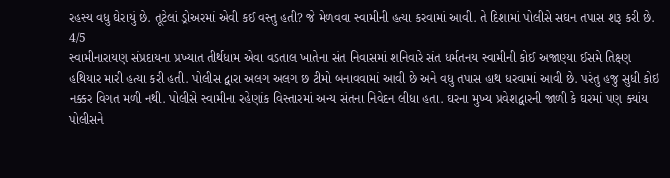રહસ્ય વધુ ઘેરાયું છે. તૂટેલાં ડ્રોઅરમાં એવી કઈ વસ્તુ હતી? જે મેળવવા સ્વામીની હત્યા કરવામાં આવી. તે દિશામાં પોલીસે સઘન તપાસ શરૂ કરી છે.
4/5
સ્વામીનારાયણ સંપ્રદાયના પ્રખ્યાત તીર્થધામ એવા વડતાલ ખાતેના સંત નિવાસમાં શનિવારે સંત ધર્મતનય સ્વામીની કોઈ અજાણ્યા ઈસમે તિક્ષ્ણ હથિયાર મારી હત્યા કરી હતી. પોલીસ દ્વારા અલગ અલગ છ ટીમો બનાવવામાં આવી છે અને વધુ તપાસ હાથ ધરવામાં આવી છે. પરંતુ હજુ સુધી કોઇ નક્કર વિગત મળી નથી. પોલીસે સ્વામીના રહેણાંક વિસ્તારમાં અન્ય સંતના નિવેદન લીધા હતા. ઘરના મુખ્ય પ્રવેશદ્વારની જાળી કે ઘરમાં પણ ક્યાંય પોલીસને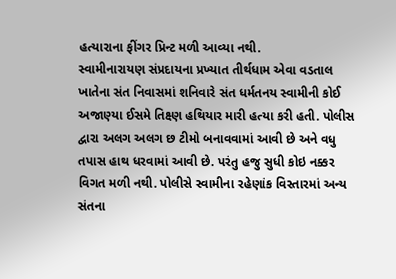હત્યારાના ફીંગર પ્રિન્ટ મળી આવ્યા નથી.
સ્વામીનારાયણ સંપ્રદાયના પ્રખ્યાત તીર્થધામ એવા વડતાલ ખાતેના સંત નિવાસમાં શનિવારે સંત ધર્મતનય સ્વામીની કોઈ અજાણ્યા ઈસમે તિક્ષ્ણ હથિયાર મારી હત્યા કરી હતી. પોલીસ દ્વારા અલગ અલગ છ ટીમો બનાવવામાં આવી છે અને વધુ તપાસ હાથ ધરવામાં આવી છે. પરંતુ હજુ સુધી કોઇ નક્કર વિગત મળી નથી. પોલીસે સ્વામીના રહેણાંક વિસ્તારમાં અન્ય સંતના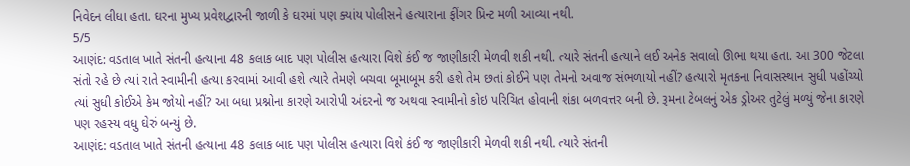નિવેદન લીધા હતા. ઘરના મુખ્ય પ્રવેશદ્વારની જાળી કે ઘરમાં પણ ક્યાંય પોલીસને હત્યારાના ફીંગર પ્રિન્ટ મળી આવ્યા નથી.
5/5
આણંદ: વડતાલ ખાતે સંતની હત્યાના 48 કલાક બાદ પણ પોલીસ હત્યારા વિશે કંઈ જ જાણીકારી મેળવી શકી નથી. ત્યારે સંતની હત્યાને લઈ અનેક સવાલો ઊભા થયા હતા. આ 300 જેટલા સંતો રહે છે ત્યાં રાતે સ્વામીની હત્યા કરવામાં આવી હશે ત્યારે તેમણે બચવા બૂમાબૂમ કરી હશે તેમ છતાં કોઈને પણ તેમનો અવાજ સંભળાયો નહીં? હત્યારો મૃતકના નિવાસસ્થાન સુધી પહોંચ્યો ત્યાં સુધી કોઈએ કેમ જોયો નહીં? આ બધા પ્રશ્નોના કારણે આરોપી અંદરનો જ અથવા સ્વામીનો કોઇ પરિચિત હોવાની શંકા બળવત્તર બની છે. રૂમના ટેબલનું એક ડ્રોઅર તુટેલું મળ્યું જેના કારણે પણ રહસ્ય વધુ ઘેરું બન્યું છે.
આણંદ: વડતાલ ખાતે સંતની હત્યાના 48 કલાક બાદ પણ પોલીસ હત્યારા વિશે કંઈ જ જાણીકારી મેળવી શકી નથી. ત્યારે સંતની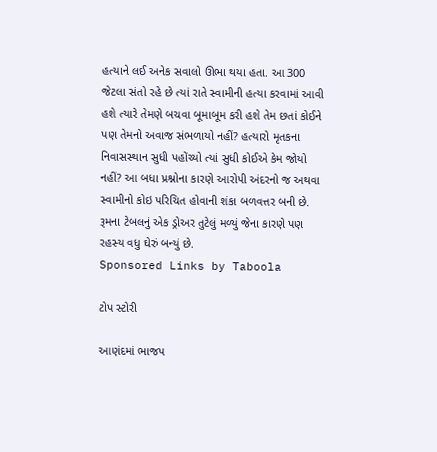હત્યાને લઈ અનેક સવાલો ઊભા થયા હતા. આ 300 જેટલા સંતો રહે છે ત્યાં રાતે સ્વામીની હત્યા કરવામાં આવી હશે ત્યારે તેમણે બચવા બૂમાબૂમ કરી હશે તેમ છતાં કોઈને પણ તેમનો અવાજ સંભળાયો નહીં? હત્યારો મૃતકના નિવાસસ્થાન સુધી પહોંચ્યો ત્યાં સુધી કોઈએ કેમ જોયો નહીં? આ બધા પ્રશ્નોના કારણે આરોપી અંદરનો જ અથવા સ્વામીનો કોઇ પરિચિત હોવાની શંકા બળવત્તર બની છે. રૂમના ટેબલનું એક ડ્રોઅર તુટેલું મળ્યું જેના કારણે પણ રહસ્ય વધુ ઘેરું બન્યું છે.
Sponsored Links by Taboola

ટોપ સ્ટોરી

આણંદમાં ભાજપ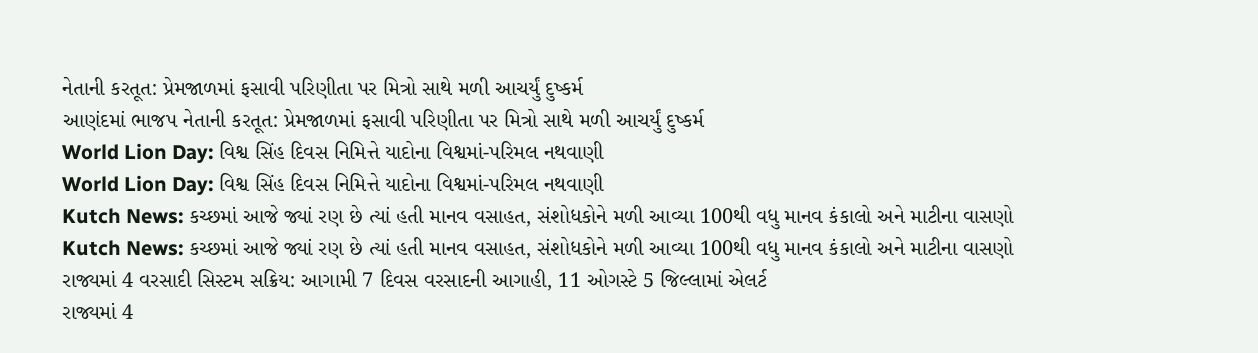નેતાની કરતૂત: પ્રેમજાળમાં ફસાવી પરિણીતા પર મિત્રો સાથે મળી આચર્યું દુષ્કર્મ
આણંદમાં ભાજપ નેતાની કરતૂત: પ્રેમજાળમાં ફસાવી પરિણીતા પર મિત્રો સાથે મળી આચર્યું દુષ્કર્મ
World Lion Day: વિશ્વ સિંહ દિવસ નિમિત્તે યાદોના વિશ્વમાં-પરિમલ નથવાણી
World Lion Day: વિશ્વ સિંહ દિવસ નિમિત્તે યાદોના વિશ્વમાં-પરિમલ નથવાણી
Kutch News: કચ્છમાં આજે જ્યાં રણ છે ત્યાં હતી માનવ વસાહત, સંશોધકોને મળી આવ્યા 100થી વધુ માનવ કંકાલો અને માટીના વાસણો
Kutch News: કચ્છમાં આજે જ્યાં રણ છે ત્યાં હતી માનવ વસાહત, સંશોધકોને મળી આવ્યા 100થી વધુ માનવ કંકાલો અને માટીના વાસણો
રાજ્યમાં 4 વરસાદી સિસ્ટમ સક્રિય: આગામી 7 દિવસ વરસાદની આગાહી, 11 ઓગસ્ટે 5 જિલ્લામાં એલર્ટ
રાજ્યમાં 4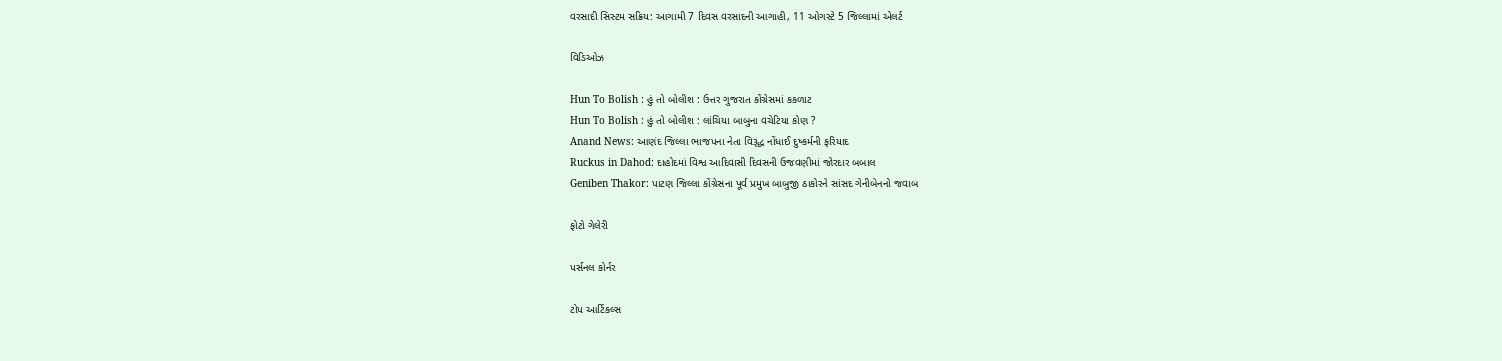વરસાદી સિસ્ટમ સક્રિય: આગામી 7 દિવસ વરસાદની આગાહી, 11 ઓગસ્ટે 5 જિલ્લામાં એલર્ટ

વિડિઓઝ

Hun To Bolish : હું તો બોલીશ : ઉત્તર ગુજરાત કોંગ્રેસમાં કકળાટ
Hun To Bolish : હું તો બોલીશ : લાંચિયા બાબુના વચેટિયા કોણ ?
Anand News: આણંદ જિલ્લા ભાજપના નેતા વિરૂદ્ધ નોંધાઈ દુષ્કર્મની ફરિયાદ
Ruckus in Dahod: દાહોદમાં વિશ્વ આદિવાસી દિવસની ઉજવણીમાં જોરદાર બબાલ
Geniben Thakor: પાટણ જિલ્લા કોંગ્રેસના પૂર્વ પ્રમુખ બાબુજી ઠાકોરને સાંસદ ગેનીબેનનો જવાબ

ફોટો ગેલેરી

પર્સનલ કોર્નર

ટોપ આર્ટિકલ્સ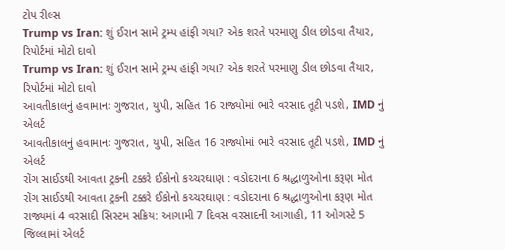ટોપ રીલ્સ
Trump vs Iran: શું ઈરાન સામે ટ્રમ્પ હાંફી ગયા? એક શરતે પરમાણુ ડીલ છોડવા તૈયાર, રિપોર્ટમાં મોટો દાવો
Trump vs Iran: શું ઈરાન સામે ટ્રમ્પ હાંફી ગયા? એક શરતે પરમાણુ ડીલ છોડવા તૈયાર, રિપોર્ટમાં મોટો દાવો
આવતીકાલનું હવામાનઃ ગુજરાત, યુપી, સહિત 16 રાજ્યોમાં ભારે વરસાદ તૂટી પડશે, IMD નું એલર્ટ
આવતીકાલનું હવામાનઃ ગુજરાત, યુપી, સહિત 16 રાજ્યોમાં ભારે વરસાદ તૂટી પડશે, IMD નું એલર્ટ
રોંગ સાઈડથી આવતા ટ્રકની ટક્કરે ઈકોનો કચ્ચરઘાણ : વડોદરાના 6 શ્રદ્ધાળુઓના કરૂણ મોત
રોંગ સાઈડથી આવતા ટ્રકની ટક્કરે ઈકોનો કચ્ચરઘાણ : વડોદરાના 6 શ્રદ્ધાળુઓના કરૂણ મોત
રાજ્યમાં 4 વરસાદી સિસ્ટમ સક્રિય: આગામી 7 દિવસ વરસાદની આગાહી, 11 ઓગસ્ટે 5 જિલ્લામાં એલર્ટ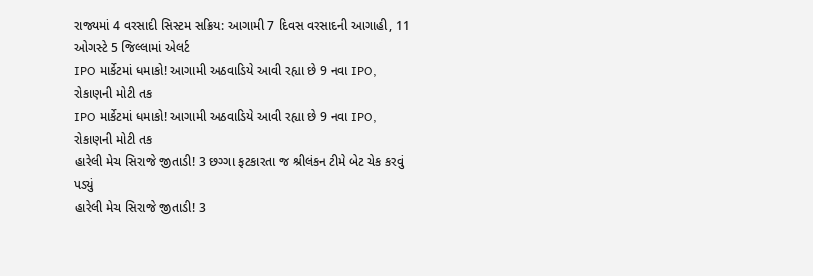રાજ્યમાં 4 વરસાદી સિસ્ટમ સક્રિય: આગામી 7 દિવસ વરસાદની આગાહી, 11 ઓગસ્ટે 5 જિલ્લામાં એલર્ટ
IPO માર્કેટમાં ધમાકો! આગામી અઠવાડિયે આવી રહ્યા છે 9 નવા IPO, રોકાણની મોટી તક
IPO માર્કેટમાં ધમાકો! આગામી અઠવાડિયે આવી રહ્યા છે 9 નવા IPO, રોકાણની મોટી તક
હારેલી મેચ સિરાજે જીતાડી! 3 છગ્ગા ફટકારતા જ શ્રીલંકન ટીમે બેટ ચેક કરવું પડ્યું
હારેલી મેચ સિરાજે જીતાડી! 3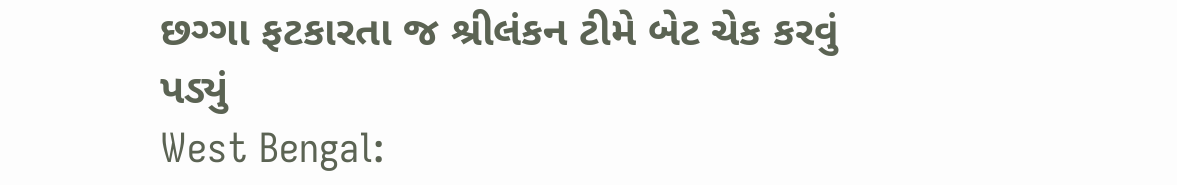છગ્ગા ફટકારતા જ શ્રીલંકન ટીમે બેટ ચેક કરવું પડ્યું
West Bengal: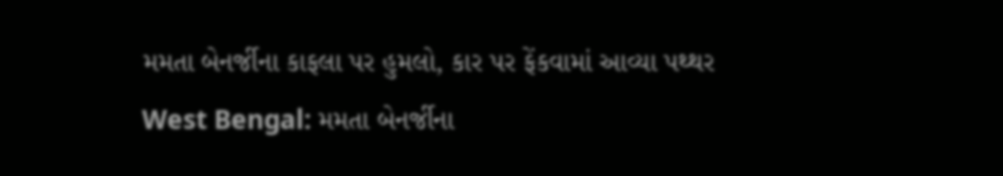મમતા બેનર્જીના કાફલા પર હુમલો, કાર પર ફેંકવામાં આવ્યા પથ્થર
West Bengal: મમતા બેનર્જીના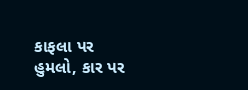કાફલા પર હુમલો, કાર પર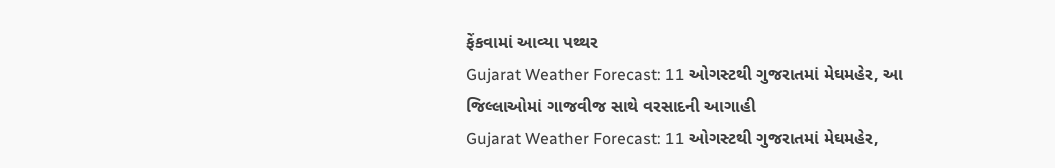ફેંકવામાં આવ્યા પથ્થર
Gujarat Weather Forecast: 11 ઓગસ્ટથી ગુજરાતમાં મેઘમહેર, આ જિલ્લાઓમાં ગાજવીજ સાથે વરસાદની આગાહી
Gujarat Weather Forecast: 11 ઓગસ્ટથી ગુજરાતમાં મેઘમહેર,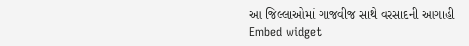આ જિલ્લાઓમાં ગાજવીજ સાથે વરસાદની આગાહી
Embed widget